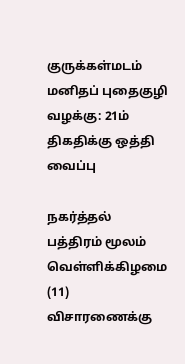குருக்கள்மடம் மனிதப் புதைகுழி வழக்கு: 21ம் திகதிக்கு ஒத்தி வைப்பு

நகர்த்தல் பத்திரம் மூலம் வெள்ளிக்கிழமை (11) விசாரணைக்கு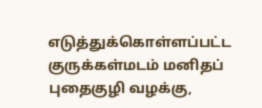எடுத்துக்கொள்ளப்பட்ட குருக்கள்மடம் மனிதப் புதைகுழி வழக்கு,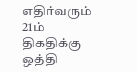எதிர்வரும்  21ம் திகதிக்கு ஒத்தி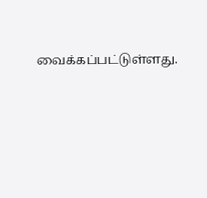வைக்கப்பட்டுள்ளது.